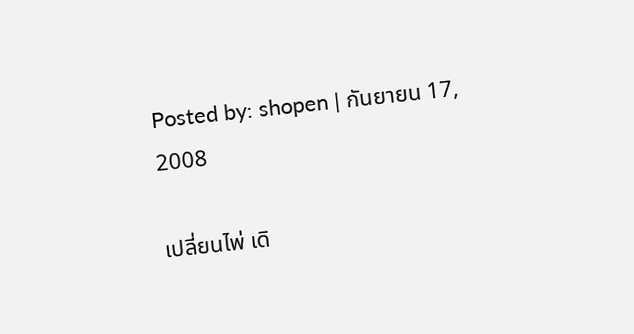Posted by: shopen | กันยายน 17, 2008

เปลี่ยนไพ่ เดิ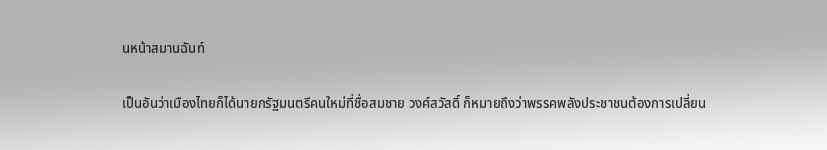นหน้าสมานฉันท์

เป็นอันว่าเมืองไทยก็ได้นายกรัฐมนตรีคนใหม่ที่ชื่อสมชาย วงศ์สวัสดิ์ ก็หมายถึงว่าพรรคพลังประชาชนต้องการเปลี่ยน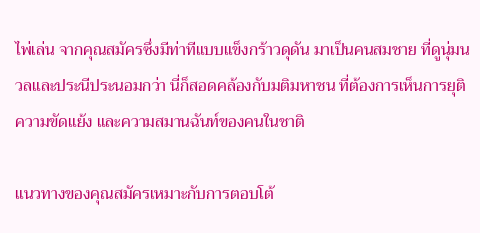ไพ่เล่น จากคุณสมัครซึ่งมีท่าทีแบบแข็งกร้าวดุดัน มาเป็นคนสมชาย ที่ดูนุ่มนวลและประนีประนอมกว่า นี่ก็สอดคล้องกับมติมหาชน ที่ต้องการเห็นการยุติความขัดแย้ง และความสมานฉันท์ของคนในชาติ

แนวทางของคุณสมัครเหมาะกับการตอบโต้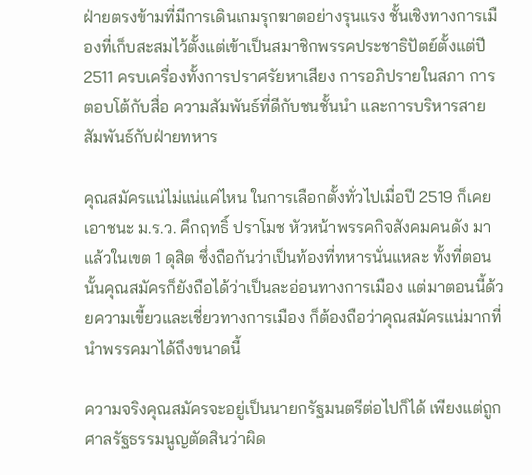ฝ่ายตรงข้ามที่มีการเดินเกมรุกฆาตอย่างรุนแรง ชั้นเชิงทางการเมืองที่เก็บสะสมไว้ตั้งแต่เข้าเป็นสมาชิกพรรคประชาธิปัตย์ตั้งแต่ปี 2511 ครบเครื่องทั้งการปราศรัยหาเสียง การอภิปรายในสภา การตอบโต้กับสื่อ ความสัมพันธ์ที่ดีกับชนชั้นนำ และการบริหารสายสัมพันธ์กับฝ่ายทหาร

คุณสมัครแน่ไม่แน่แค่ไหน ในการเลือกตั้งทั่วไปเมื่อปี 2519 ก็เคยเอาชนะ ม.ร.ว. คึกฤทธิ์ ปราโมช หัวหน้าพรรคกิจสังคมคนดัง มาแล้วในเขต 1 ดุสิต ซึ่งถือกันว่าเป็นท้องที่ทหารนั่นแหละ ทั้งที่ตอนนั้นคุณสมัครก็ยังถือได้ว่าเป็นละอ่อนทางการเมือง แต่มาตอนนี้ด้วยความเขี้ยวและเชี่ยวทางการเมือง ก็ต้องถือว่าคุณสมัครแน่มากที่นำพรรคมาได้ถึงขนาดนี้

ความจริงคุณสมัครจะอยู่เป็นนายกรัฐมนตรีต่อไปก็ได้ เพียงแต่ถูกศาลรัฐธรรมนูญตัดสินว่าผิด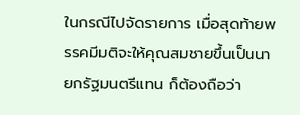ในกรณีไปจัดรายการ เมื่อสุดท้ายพรรคมีมติจะให้คุณสมชายขึ้นเป็นนายกรัฐมนตรีแทน ก็ต้องถือว่า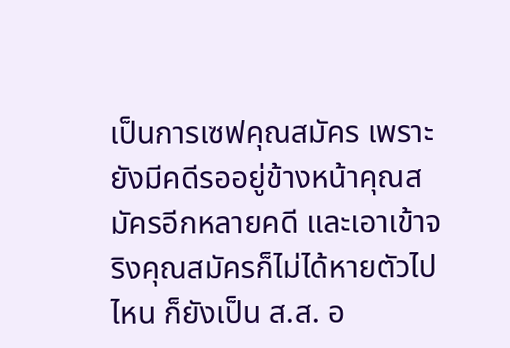เป็นการเซฟคุณสมัคร เพราะยังมีคดีรออยู่ข้างหน้าคุณสมัครอีกหลายคดี และเอาเข้าจริงคุณสมัครก็ไม่ได้หายตัวไปไหน ก็ยังเป็น ส.ส. อ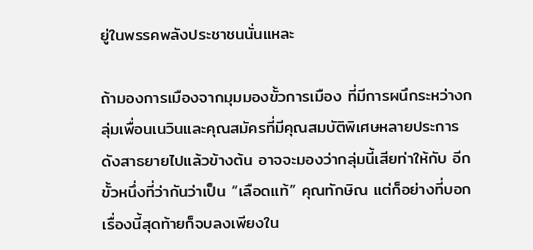ยู่ในพรรคพลังประชาชนนั่นแหละ

ถ้ามองการเมืองจากมุมมองขั้วการเมือง ที่มีการผนึกระหว่างกลุ่มเพื่อนเนวินและคุณสมัครที่มีคุณสมบัติพิเศษหลายประการดังสาธยายไปแล้วข้างต้น อาจจะมองว่ากลุ่มนี้เสียท่าให้กับ อีกขั้วหนึ่งที่ว่ากันว่าเป็น “เลือดแท้” คุณทักษิณ แต่ก็อย่างที่บอกเรื่องนี้สุดท้ายก็จบลงเพียงใน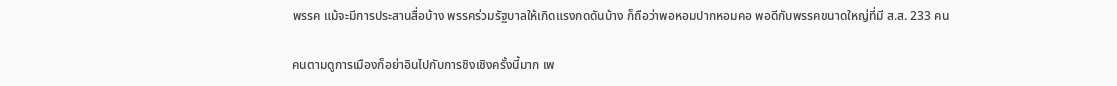พรรค แม้จะมีการประสานสื่อบ้าง พรรคร่วมรัฐบาลให้เกิดแรงกดดันบ้าง ก็ถือว่าพอหอมปากหอมคอ พอดีกับพรรคขนาดใหญ่ที่มี ส.ส. 233 คน

คนตามดูการเมืองก็อย่าอินไปกับการชิงเชิงครั้งนี้มาก เพ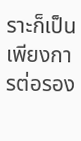ราะก็เป็นเพียงการต่อรอง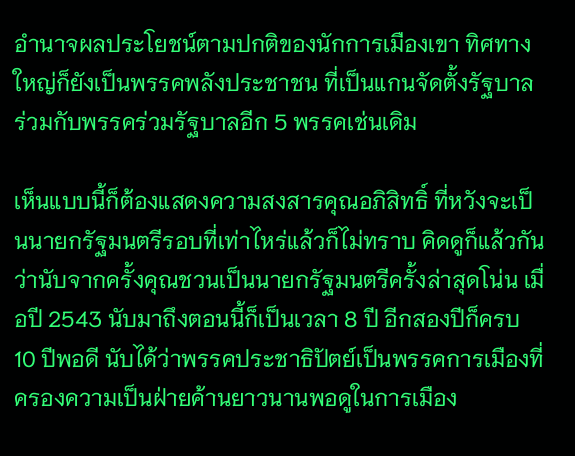อำนาจผลประโยชน์ตามปกติของนักการเมืองเขา ทิศทางใหญ่ก็ยังเป็นพรรคพลังประชาชน ที่เป็นแกนจัดตั้งรัฐบาลร่วมกับพรรคร่วมรัฐบาลอีก 5 พรรคเช่นเดิม

เห็นแบบนี้ก็ต้องแสดงความสงสารคุณอภิสิทธิ์ ที่หวังจะเป็นนายกรัฐมนตรีรอบที่เท่าไหร่แล้วก็ไม่ทราบ คิดดูก็แล้วกันว่านับจากครั้งคุณชวนเป็นนายกรัฐมนตรีครั้งล่าสุดโน่น เมื่อปี 2543 นับมาถึงตอนนี้ก็เป็นเวลา 8 ปี อีกสองปีก็ครบ 10 ปีพอดี นับได้ว่าพรรคประชาธิปัตย์เป็นพรรคการเมืองที่ครองความเป็นฝ่ายค้านยาวนานพอดูในการเมือง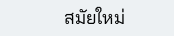สมัยใหม่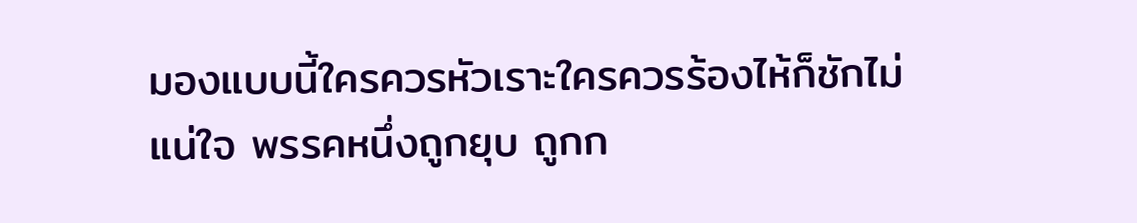มองแบบนี้ใครควรหัวเราะใครควรร้องไห้ก็ชักไม่แน่ใจ พรรคหนึ่งถูกยุบ ถูกก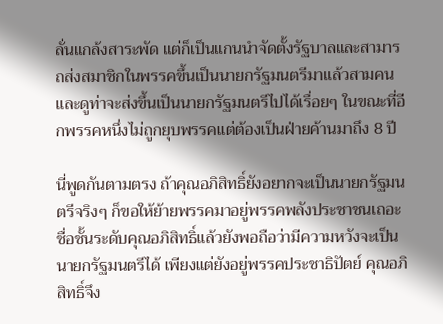ลั่นแกล้งสาระพัด แต่ก็เป็นแกนนำจัดตั้งรัฐบาลและสามารถส่งสมาชิกในพรรคขึ้นเป็นนายกรัฐมนตรีมาแล้วสามคน และดูท่าจะส่งขึ้นเป็นนายกรัฐมนตรีไปได้เรื่อยๆ ในขณะที่อีกพรรคหนึ่งไม่ถูกยุบพรรคแต่ต้องเป็นฝ่ายค้านมาถึง 8 ปี

นี่พูดกันตามตรง ถ้าคุณอภิสิทธิ์ยังอยากจะเป็นนายกรัฐมนตรีจริงๆ ก็ขอให้ย้ายพรรคมาอยู่พรรคพลังประชาชนเถอะ ชื่อชั้นระดับคุณอภิสิทธิ์แล้วยังพอถือว่ามีความหวังจะเป็นนายกรัฐมนตรีได้ เพียงแต่ยังอยู่พรรคประชาธิปัตย์ คุณอภิสิทธิ์จึง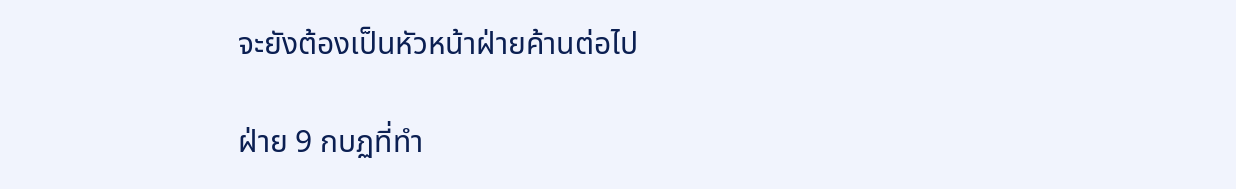จะยังต้องเป็นหัวหน้าฝ่ายค้านต่อไป

ฝ่าย 9 กบฏที่ทำ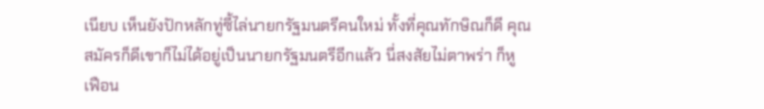เนียบ เห็นยังปักหลักทู่ซี้ไล่นายกรัฐมนตรีคนใหม่ ทั้งที่คุณทักษิณก็ดี คุณสมัครก็ดีเขาก็ไม่ได้อยู่เป็นนายกรัฐมนตรีอีกแล้ว นี่สงสัยไม่ตาพร่า ก็หูเฟือน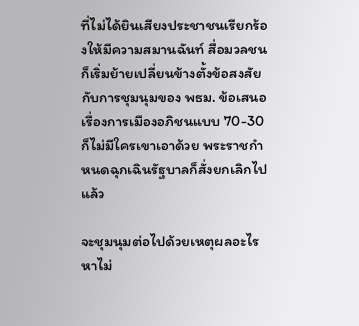ที่ไม่ได้ยินเสียงประชาชนเรียกร้องให้มีความสมานฉันท์ สื่อมวลชนก็เริ่มย้ายเปลี่ยนข้างตั้งข้อสงสัยกับการชุมนุมของ พธม. ข้อเสนอเรื่องการเมืองอภิชนแบบ 70-30 ก็ไม่มีใครเขาเอาด้วย พระราชกำหนดฉุกเฉินรัฐบาลก็สั่งยกเลิกไปแล้ว

จะชุมนุมต่อไปด้วยเหตุผลอะไร หาไม่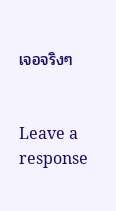เจอจริงๆ


Leave a response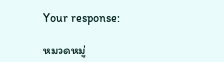Your response:

หมวดหมู่